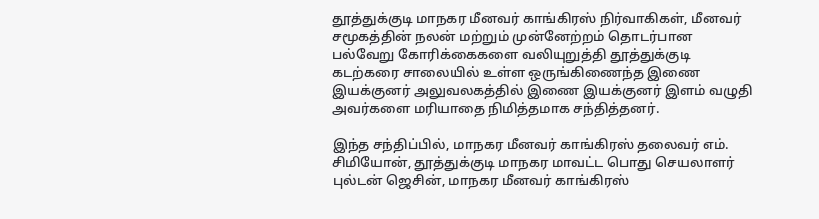தூத்துக்குடி மாநகர மீனவர் காங்கிரஸ் நிர்வாகிகள், மீனவர் சமூகத்தின் நலன் மற்றும் முன்னேற்றம் தொடர்பான பல்வேறு கோரிக்கைகளை வலியுறுத்தி தூத்துக்குடி கடற்கரை சாலையில் உள்ள ஒருங்கிணைந்த இணை இயக்குனர் அலுவலகத்தில் இணை இயக்குனர் இளம் வழுதி அவர்களை மரியாதை நிமித்தமாக சந்தித்தனர்.

இந்த சந்திப்பில், மாநகர மீனவர் காங்கிரஸ் தலைவர் எம். சிமியோன், தூத்துக்குடி மாநகர மாவட்ட பொது செயலாளர் புல்டன் ஜெசின், மாநகர மீனவர் காங்கிரஸ்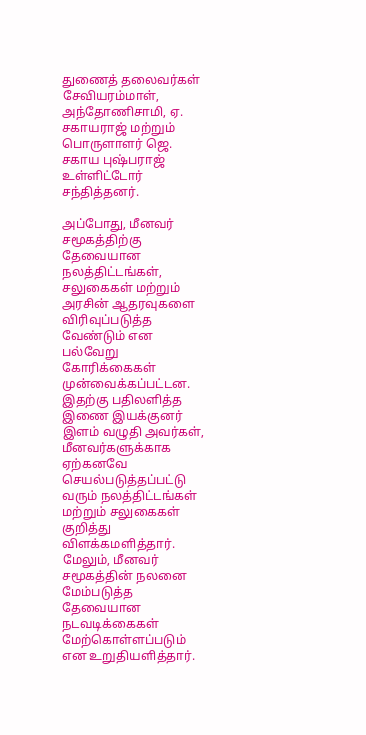துணைத் தலைவர்கள் சேவியரம்மாள், அந்தோணிசாமி, ஏ. சகாயராஜ் மற்றும் பொருளாளர் ஜெ. சகாய புஷ்பராஜ் உள்ளிட்டோர் சந்தித்தனர்.

அப்போது, மீனவர் சமூகத்திற்கு தேவையான நலத்திட்டங்கள், சலுகைகள் மற்றும் அரசின் ஆதரவுகளை விரிவுப்படுத்த வேண்டும் என பல்வேறு கோரிக்கைகள் முன்வைக்கப்பட்டன.
இதற்கு பதிலளித்த இணை இயக்குனர் இளம் வழுதி அவர்கள், மீனவர்களுக்காக ஏற்கனவே செயல்படுத்தப்பட்டு வரும் நலத்திட்டங்கள் மற்றும் சலுகைகள் குறித்து விளக்கமளித்தார். மேலும், மீனவர் சமூகத்தின் நலனை மேம்படுத்த தேவையான நடவடிக்கைகள் மேற்கொள்ளப்படும் என உறுதியளித்தார்.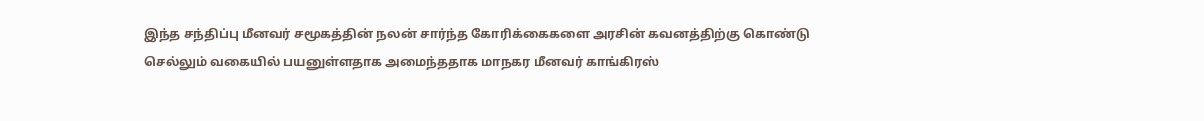இந்த சந்திப்பு மீனவர் சமூகத்தின் நலன் சார்ந்த கோரிக்கைகளை அரசின் கவனத்திற்கு கொண்டு செல்லும் வகையில் பயனுள்ளதாக அமைந்ததாக மாநகர மீனவர் காங்கிரஸ்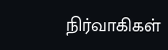நிர்வாகிகள்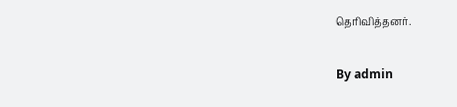தெரிவித்தனர்.

By admin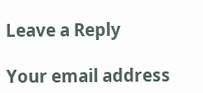Leave a Reply

Your email address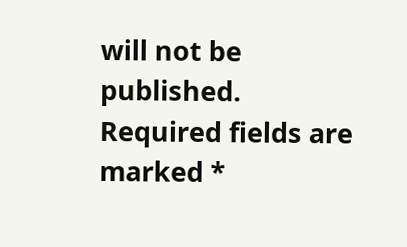will not be published. Required fields are marked *